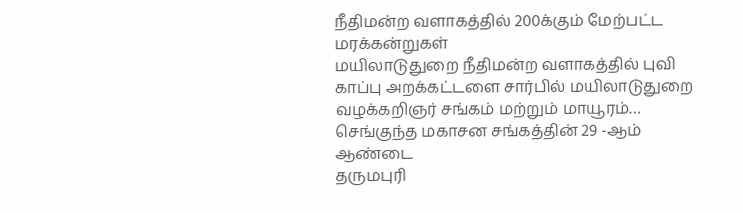நீதிமன்ற வளாகத்தில் 200க்கும் மேற்பட்ட மரக்கன்றுகள்
மயிலாடுதுறை நீதிமன்ற வளாகத்தில் புவி காப்பு அறக்கட்டளை சார்பில் மயிலாடுதுறை வழக்கறிஞர் சங்கம் மற்றும் மாயூரம்…
செங்குந்த மகாசன சங்கத்தின் 29 -ஆம் ஆண்டை
தருமபுரி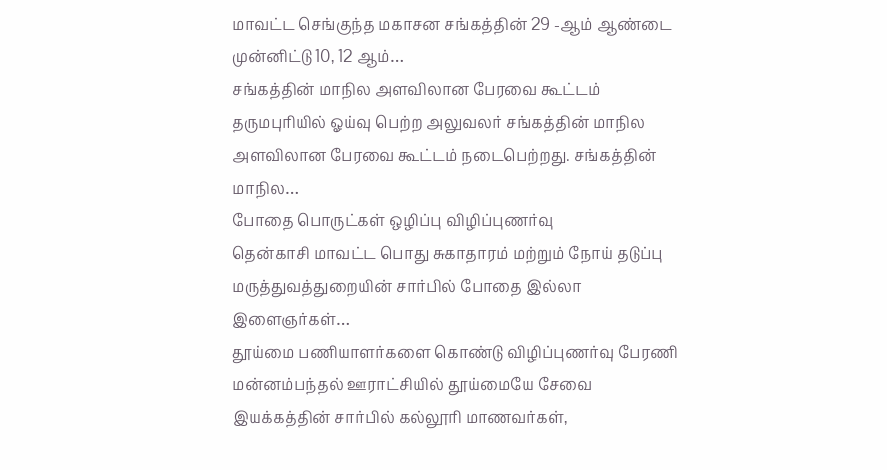மாவட்ட செங்குந்த மகாசன சங்கத்தின் 29 -ஆம் ஆண்டை முன்னிட்டு 10, 12 ஆம்…
சங்கத்தின் மாநில அளவிலான பேரவை கூட்டம்
தருமபுரியில் ஓய்வு பெற்ற அலுவலர் சங்கத்தின் மாநில அளவிலான பேரவை கூட்டம் நடைபெற்றது. சங்கத்தின் மாநில…
போதை பொருட்கள் ஒழிப்பு விழிப்புணர்வு
தென்காசி மாவட்ட பொது சுகாதாரம் மற்றும் நோய் தடுப்பு மருத்துவத்துறையின் சார்பில் போதை இல்லா இளைஞர்கள்…
தூய்மை பணியாளர்களை கொண்டு விழிப்புணர்வு பேரணி
மன்னம்பந்தல் ஊராட்சியில் தூய்மையே சேவை இயக்கத்தின் சார்பில் கல்லூரி மாணவர்கள்,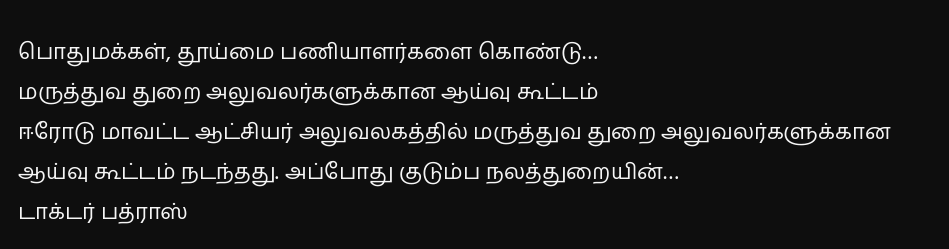பொதுமக்கள், தூய்மை பணியாளர்களை கொண்டு…
மருத்துவ துறை அலுவலர்களுக்கான ஆய்வு கூட்டம்
ஈரோடு மாவட்ட ஆட்சியர் அலுவலகத்தில் மருத்துவ துறை அலுவலர்களுக்கான ஆய்வு கூட்டம் நடந்தது. அப்போது குடும்ப நலத்துறையின்…
டாக்டர் பத்ராஸ்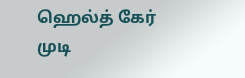ஹெல்த் கேர் முடி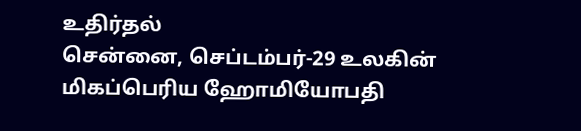உதிர்தல்
சென்னை, செப்டம்பர்-29 உலகின் மிகப்பெரிய ஹோமியோபதி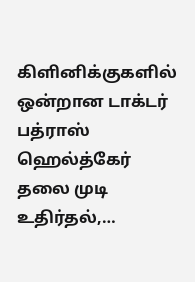கிளினிக்குகளில் ஒன்றான டாக்டர் பத்ராஸ் ஹெல்த்கேர் தலை முடி உதிர்தல்,…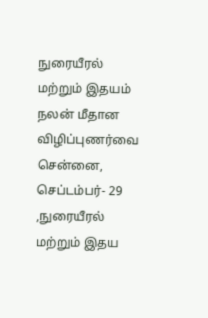நுரையீரல் மற்றும் இதயம் நலன் மீதான விழிப்புணர்வை
சென்னை, செப்டம்பர்- 29 ,நுரையீரல் மற்றும் இதய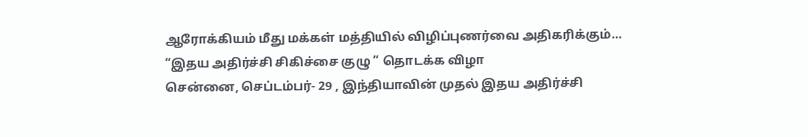ஆரோக்கியம் மீது மக்கள் மத்தியில் விழிப்புணர்வை அதிகரிக்கும்…
“இதய அதிர்ச்சி சிகிச்சை குழு ” தொடக்க விழா
சென்னை, செப்டம்பர்- 29 , இந்தியாவின் முதல் இதய அதிர்ச்சி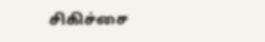சிகிச்சை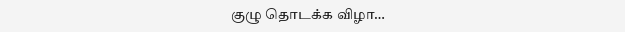குழு தொடக்க விழா…